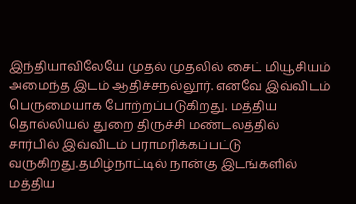இந்தியாவிலேயே முதல் முதலில் சைட் மியூசியம் அமைந்த இடம் ஆதிச்சநல்லூர். எனவே இவ்விடம் பெருமையாக போற்றப்படுகிறது. மத்திய தொல்லியல் துறை திருச்சி மண்டலத்தில் சார்பில் இவ்விடம் பராமரிக்கப்பட்டு வருகிறது.தமிழ்நாட்டில் நான்கு இடங்களில் மத்திய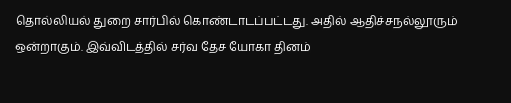தொல்லியல் துறை சார்பில் கொண்டாடப்பட்டது. அதில் ஆதிச்சநல்லூரும் ஒன்றாகும். இவ்விடத்தில் சர்வ தேச யோகா தினம்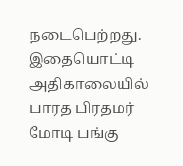நடைபெற்றது. இதையொட்டி அதிகாலையில் பாரத பிரதமர் மோடி பங்கு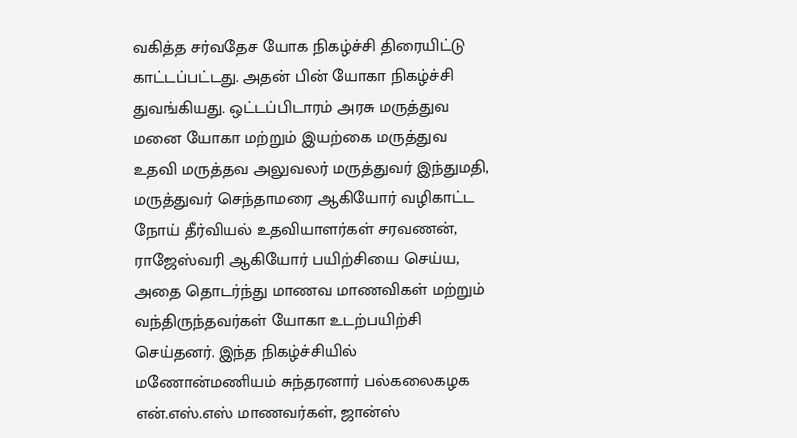வகித்த சர்வதேச யோக நிகழ்ச்சி திரையிட்டு காட்டப்பட்டது. அதன் பின் யோகா நிகழ்ச்சி துவங்கியது. ஒட்டப்பிடாரம் அரசு மருத்துவ மனை யோகா மற்றும் இயற்கை மருத்துவ உதவி மருத்தவ அலுவலர் மருத்துவர் இந்துமதி, மருத்துவர் செந்தாமரை ஆகியோர் வழிகாட்ட நோய் தீர்வியல் உதவியாளர்கள் சரவணன், ராஜேஸ்வரி ஆகியோர் பயிற்சியை செய்ய, அதை தொடர்ந்து மாணவ மாணவிகள் மற்றும் வந்திருந்தவர்கள் யோகா உடற்பயிற்சி செய்தனர். இந்த நிகழ்ச்சியில் மணோன்மணியம் சுந்தரனார் பல்கலைகழக என்.எஸ்.எஸ் மாணவர்கள், ஜான்ஸ்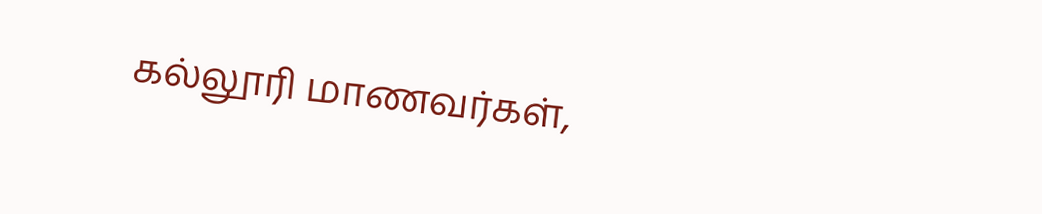கல்லூரி மாணவர்கள்,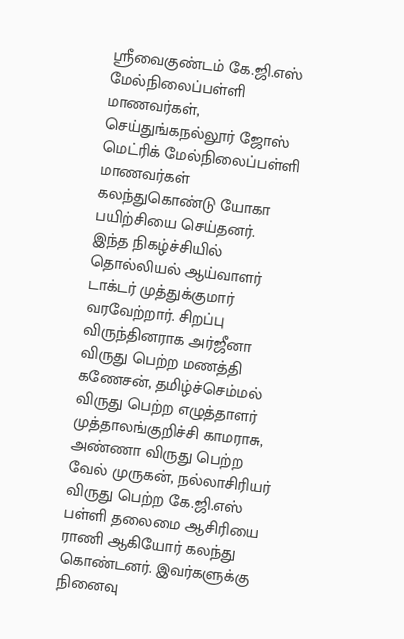ஸ்ரீவைகுண்டம் கே.ஜி.எஸ் மேல்நிலைப்பள்ளி மாணவர்கள், செய்துங்கநல்லூர் ஜோஸ் மெட்ரிக் மேல்நிலைப்பள்ளி மாணவர்கள் கலந்துகொண்டு யோகா பயிற்சியை செய்தனர்.
இந்த நிகழ்ச்சியில் தொல்லியல் ஆய்வாளர் டாக்டர் முத்துக்குமார் வரவேற்றார். சிறப்பு விருந்தினராக அர்ஜீனா விருது பெற்ற மணத்தி கணேசன், தமிழ்ச்செம்மல் விருது பெற்ற எழுத்தாளர் முத்தாலங்குறிச்சி காமராசு, அண்ணா விருது பெற்ற வேல் முருகன், நல்லாசிரியர் விருது பெற்ற கே.ஜி.எஸ் பள்ளி தலைமை ஆசிரியை ராணி ஆகியோர் கலந்து கொண்டனர். இவர்களுக்கு நினைவு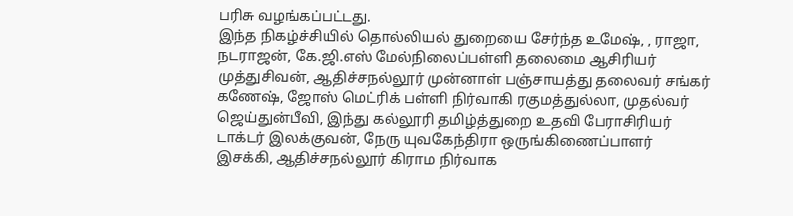பரிசு வழங்கப்பட்டது.
இந்த நிகழ்ச்சியில் தொல்லியல் துறையை சேர்ந்த உமேஷ், , ராஜா, நடராஜன், கே.ஜி.எஸ் மேல்நிலைப்பள்ளி தலைமை ஆசிரியர் முத்துசிவன், ஆதிச்சநல்லூர் முன்னாள் பஞ்சாயத்து தலைவர் சங்கர் கணேஷ், ஜோஸ் மெட்ரிக் பள்ளி நிர்வாகி ரகுமத்துல்லா, முதல்வர் ஜெய்துன்பீவி, இந்து கல்லூரி தமிழ்த்துறை உதவி பேராசிரியர் டாக்டர் இலக்குவன், நேரு யுவகேந்திரா ஒருங்கிணைப்பாளர் இசக்கி, ஆதிச்சநல்லூர் கிராம நிர்வாக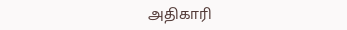அதிகாரி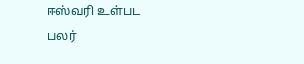ஈஸ்வரி உள்பட பலர்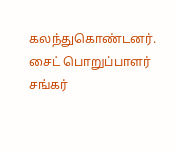கலந்துகொண்டனர். சைட் பொறுப்பாளர் சங்கர்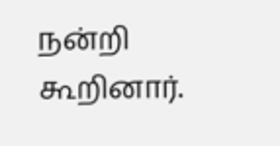நன்றி கூறினார்.